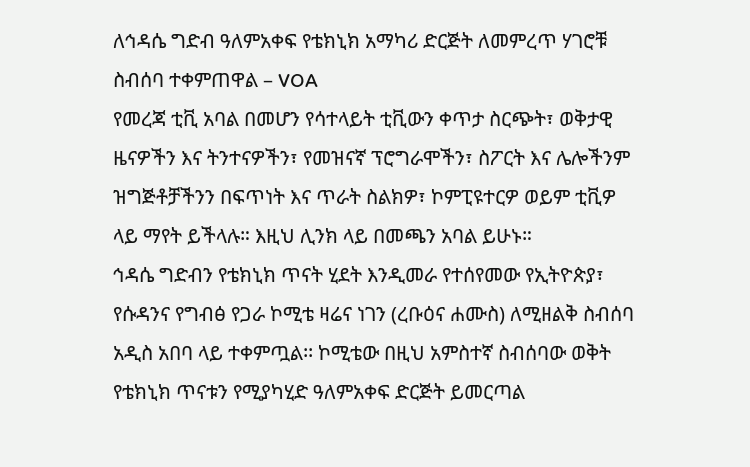ለኅዳሴ ግድብ ዓለምአቀፍ የቴክኒክ አማካሪ ድርጅት ለመምረጥ ሃገሮቹ ስብሰባ ተቀምጠዋል – VOA
የመረጃ ቲቪ አባል በመሆን የሳተላይት ቲቪውን ቀጥታ ስርጭት፣ ወቅታዊ ዜናዎችን እና ትንተናዎችን፣ የመዝናኛ ፕሮግራሞችን፣ ስፖርት እና ሌሎችንም ዝግጅቶቻችንን በፍጥነት እና ጥራት ስልክዎ፣ ኮምፒዩተርዎ ወይም ቲቪዎ ላይ ማየት ይችላሉ። እዚህ ሊንክ ላይ በመጫን አባል ይሁኑ።
ኅዳሴ ግድብን የቴክኒክ ጥናት ሂደት እንዲመራ የተሰየመው የኢትዮጵያ፣ የሱዳንና የግብፅ የጋራ ኮሚቴ ዛሬና ነገን (ረቡዕና ሐሙስ) ለሚዘልቅ ስብሰባ አዲስ አበባ ላይ ተቀምጧል፡፡ ኮሚቴው በዚህ አምስተኛ ስብሰባው ወቅት የቴክኒክ ጥናቱን የሚያካሂድ ዓለምአቀፍ ድርጅት ይመርጣል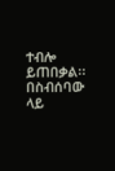ተብሎ ይጠበቃል፡፡
በስብሰባው ላይ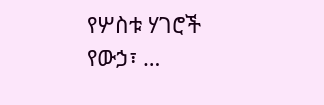የሦስቱ ሃገሮች የውኃ፣ …